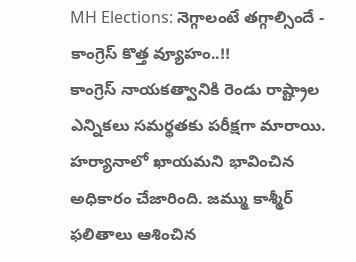MH Elections: నెగ్గాలంటే తగ్గాల్సిందే - కాంగ్రెస్ కొత్త వ్యూహం..!!
కాంగ్రెస్ నాయకత్వానికి రెండు రాష్ట్రాల ఎన్నికలు సమర్థతకు పరీక్షగా మారాయి. హర్యానాలో ఖాయమని భావించిన అధికారం చేజారింది. జమ్ము కాశ్మీర్ ఫలితాలు ఆశించిన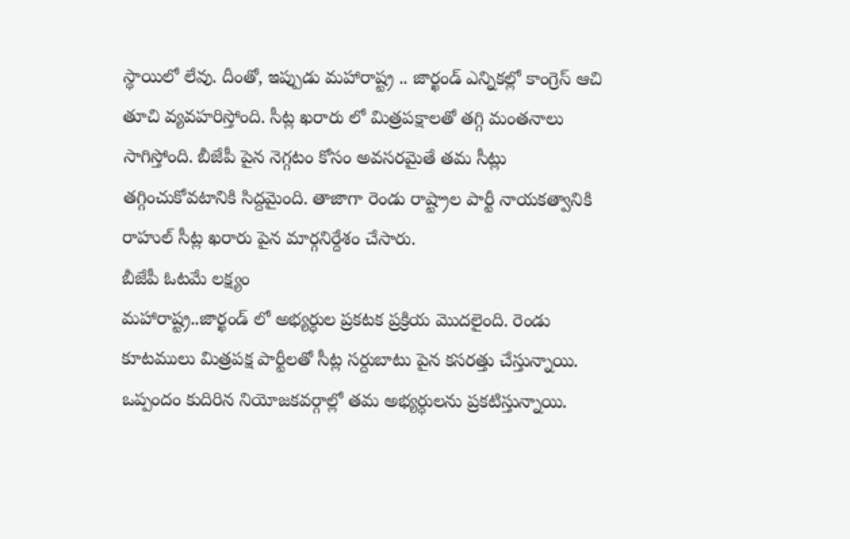స్థాయిలో లేవు. దీంతో, ఇప్పుడు మహారాష్ట్ర .. జార్ఖండ్ ఎన్నికల్లో కాంగ్రెస్ ఆచి తూచి వ్యవహరిస్తోంది. సీట్ల ఖరారు లో మిత్రపక్షాలతో తగ్గి మంతనాలు సాగిస్తోంది. బీజేపీ పైన నెగ్గటం కోసం అవసరమైతే తమ సీట్లు తగ్గించుకోవటానికి సిద్దమైంది. తాజాగా రెండు రాష్ట్రాల పార్టీ నాయకత్వానికి రాహుల్ సీట్ల ఖరారు పైన మార్గనిర్దేశం చేసారు.
బీజేపీ ఓటమే లక్ష్యం
మహారాష్ట్ర..జార్ఖండ్ లో అభ్యర్ధుల ప్రకటక ప్రక్రియ మొదలైంది. రెండు కూటములు మిత్రపక్ష పార్టీలతో సీట్ల సర్దుబాటు పైన కసరత్తు చేస్తున్నాయి. ఒప్పందం కుదిరిన నియోజకవర్గాల్లో తమ అభ్యర్ధులను ప్రకటిస్తున్నాయి.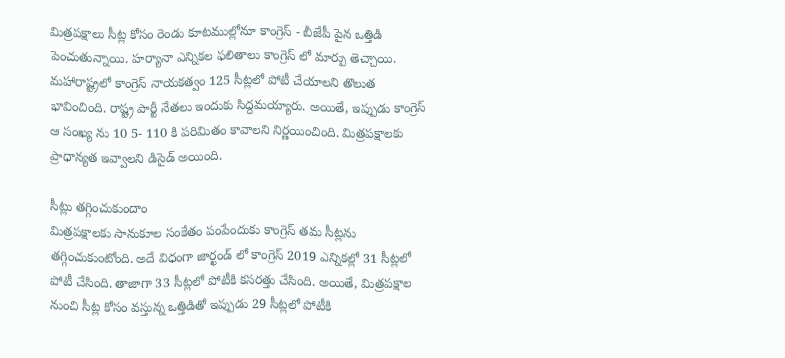మిత్రపక్షాలు సీట్ల కోసం రెండు కూటముల్లోనూ కాంగ్రెస్ - బీజేపీ పైన ఒత్తిడి పెంచుతున్నాయి. హర్యానా ఎన్నికల ఫలితాలు కాంగ్రెస్ లో మార్పు తెచ్చాయి. మహారాష్ట్రలో కాంగ్రెస్ నాయకత్వం 125 సీట్లలో పోటీ చేయాలని తొలుత భావించింది. రాష్ట్ర పార్టీ నేతలు ఇందుకు సిద్దమయ్యారు. అయితే, ఇప్పుడు కాంగ్రెస్ ఆ సంఖ్య ను 10 5- 110 కి పరిమితం కావాలని నిర్ణయించింది. మిత్రపక్షాలకు ప్రాధాన్యత ఇవ్వాలని డిసైడ్ అయింది.

సీట్లు తగ్గించుకుందాం
మిత్రపక్షాలకు సానుకూల సంకేతం పంపేందుకు కాంగ్రెస్ తమ సీట్లను తగ్గించుకుంటోంది. అదే విధంగా జార్ఖండ్ లో కాంగ్రెస్ 2019 ఎన్నికల్లో 31 సీట్లలో పోటీ చేసింది. తాజాగా 33 సీట్లలో పోటీకి కసరత్తు చేసింది. అయితే, మిత్రపక్షాల నుంచి సీట్ల కోసం వస్తున్న ఒత్తిడితో ఇప్పుడు 29 సీట్లలో పోటీకి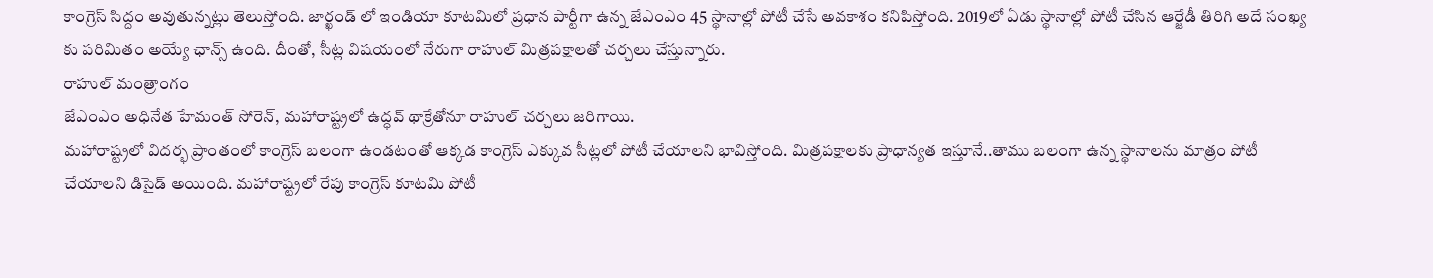కాంగ్రెస్ సిద్దం అవుతున్నట్లు తెలుస్తోంది. జార్ఖండ్ లో ఇండియా కూటమిలో ప్రధాన పార్టీగా ఉన్న జేఎంఎం 45 స్థానాల్లో పోటీ చేసే అవకాశం కనిపిస్తోంది. 2019లో ఏడు స్థానాల్లో పోటీ చేసిన ఆర్జేడీ తిరిగి అదే సంఖ్య కు పరిమితం అయ్యే ఛాన్స్ ఉంది. దీంతో, సీట్ల విషయంలో నేరుగా రాహుల్ మిత్రపక్షాలతో చర్చలు చేస్తున్నారు.
రాహుల్ మంత్రాంగం
జేఎంఎం అధినేత హేమంత్ సోరెన్, మహారాష్ట్రలో ఉద్ధవ్ థాక్రేతోనూ రాహుల్ చర్చలు జరిగాయి.
మహారాష్ట్రలో విదర్భ ప్రాంతంలో కాంగ్రెస్ బలంగా ఉండటంతో ఆక్కడ కాంగ్రెస్ ఎక్కువ సీట్లలో పోటీ చేయాలని భావిస్తోంది. మిత్రపక్షాలకు ప్రాధాన్యత ఇస్తూనే..తాము బలంగా ఉన్న స్థానాలను మాత్రం పోటీ చేయాలని డిసైడ్ అయింది. మహారాష్ట్రలో రేపు కాంగ్రెస్ కూటమి పోటీ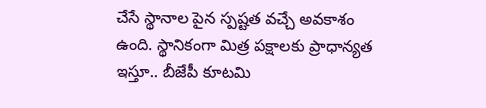చేసే స్థానాల పైన స్పష్టత వచ్చే అవకాశం ఉంది. స్థానికంగా మిత్ర పక్షాలకు ప్రాధాన్యత ఇస్తూ.. బీజేపీ కూటమి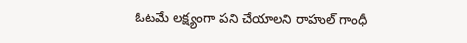ఓటమే లక్ష్యంగా పని చేయాలని రాహుల్ గాంధీ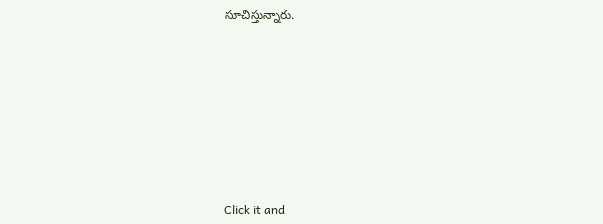సూచిస్తున్నారు.












Click it and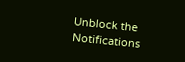Unblock the Notifications